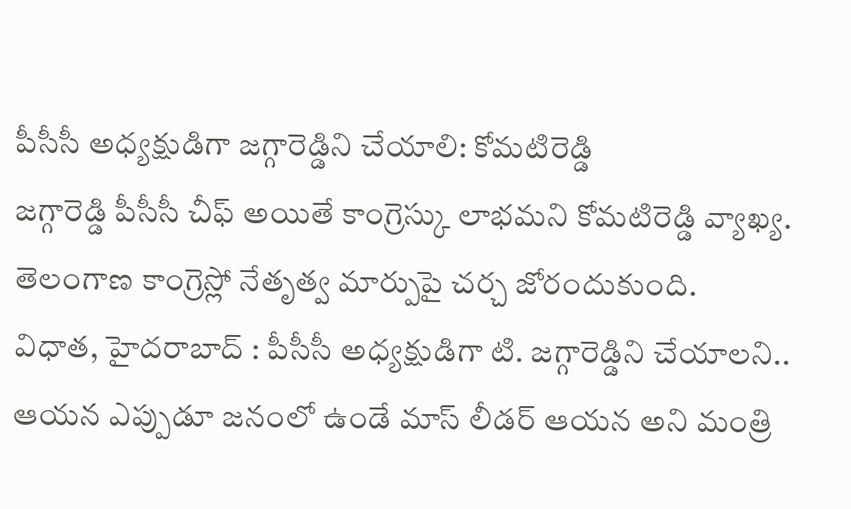పీసీసీ అధ్యక్షుడిగా జగ్గారెడ్డిని చేయాలి: కోమటిరెడ్డి
జగ్గారెడ్డి పీసీసీ చీఫ్ అయితే కాంగ్రెస్కు లాభమని కోమటిరెడ్డి వ్యాఖ్య. తెలంగాణ కాంగ్రెస్లో నేతృత్వ మార్పుపై చర్చ జోరందుకుంది.
విధాత, హైదరాబాద్ : పీసీసీ అధ్యక్షుడిగా టి. జగ్గారెడ్డిని చేయాలని.. ఆయన ఎప్పుడూ జనంలో ఉండే మాస్ లీడర్ ఆయన అని మంత్రి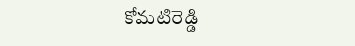కోమటిరెడ్డి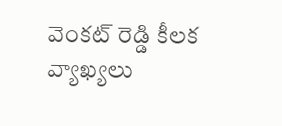వెంకట్ రెడ్డి కీలక వ్యాఖ్యలు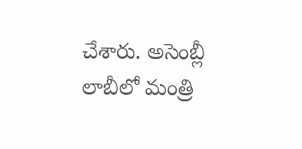చేశారు. అసెంబ్లీ లాబీలో మంత్రి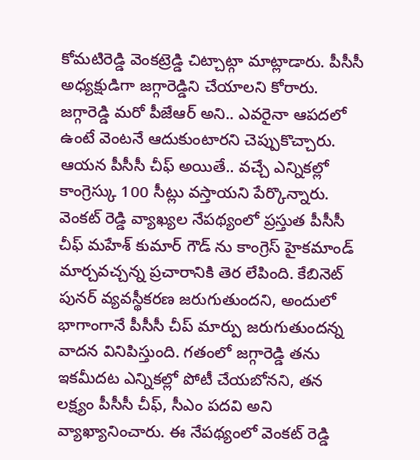కోమటిరెడ్డి వెంకట్రెడ్డి చిట్చాట్గా మాట్లాడారు. పీసీసీ అధ్యక్షుడిగా జగ్గారెడ్డిని చేయాలని కోరారు. జగ్గారెడ్డి మరో పీజేఆర్ అని.. ఎవరైనా ఆపదలో ఉంటే వెంటనే ఆదుకుంటారని చెప్పుకొచ్చారు. ఆయన పీసీసీ చీఫ్ అయితే.. వచ్చే ఎన్నికల్లో కాంగ్రెస్కు 100 సీట్లు వస్తాయని పేర్కొన్నారు.
వెంకట్ రెడ్డి వ్యాఖ్యల నేపథ్యంలో ప్రస్తుత పీసీసీ చీఫ్ మహేశ్ కుమార్ గౌడ్ ను కాంగ్రెస్ హైకమాండ్ మార్చవచ్చన్న ప్రచారానికి తెర లేపింది. కేబినెట్ పునర్ వ్యవస్థీకరణ జరుగుతుందని, అందులో భాగాంగానే పీసీసీ చీప్ మార్పు జరుగుతుందన్న వాదన వినిపిస్తుంది. గతంలో జగ్గారెడ్డి తను ఇకమీదట ఎన్నికల్లో పోటీ చేయబోనని, తన లక్ష్యం పీసీసీ చీఫ్, సీఎం పదవి అని వ్యాఖ్యానించారు. ఈ నేపథ్యంలో వెంకట్ రెడ్డి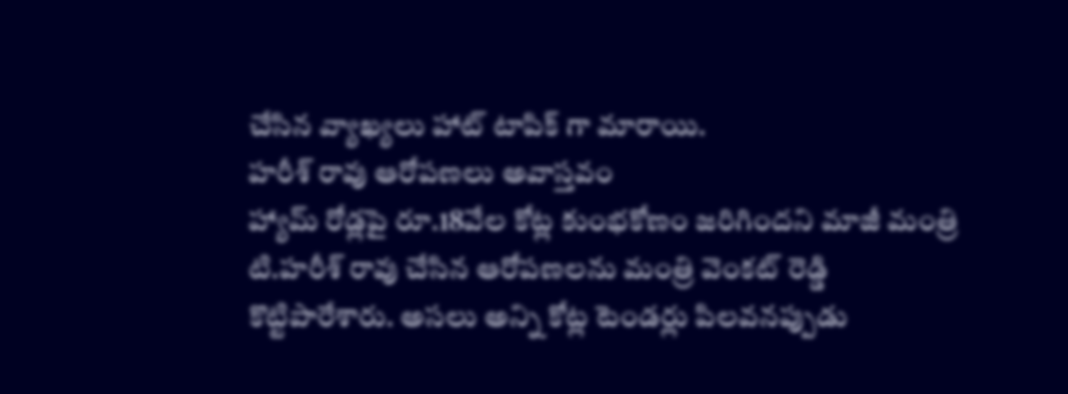చేసిన వ్యాఖ్యలు హాట్ టాపిక్ గా మారాయి.
హరీశ్ రావు ఆరోపణలు అవాస్తవం
హ్యామ్ రోడ్లపై రూ.18వేల కోట్ల కుంభకోణం జరిగిందని మాజీ మంత్రి టి.హరీశ్ రావు చేసిన ఆరోపణలను మంత్రి వెంకట్ రెడ్డి కొట్టిపారేశారు. అసలు అన్ని కోట్ల టెండర్లు పిలవనప్పుడు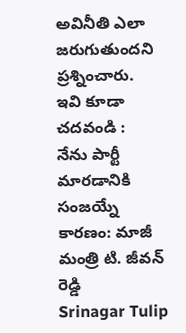అవినీతి ఎలా జరుగుతుందని ప్రశ్నించారు.
ఇవి కూడా చదవండి :
నేను పార్టీ మారడానికి సంజయ్నే కారణం: మాజీ మంత్రి టి. జీవన్ రెడ్డి
Srinagar Tulip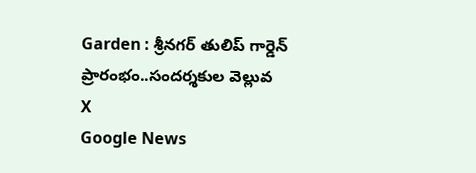Garden : శ్రీనగర్ తులిప్ గార్డెన్ ప్రారంభం..సందర్శకుల వెల్లువ
X
Google News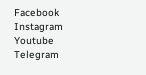Facebook
Instagram
Youtube
Telegram